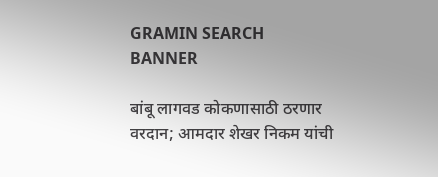GRAMIN SEARCH BANNER

बांबू लागवड कोकणासाठी ठरणार वरदान; आमदार शेखर निकम यांची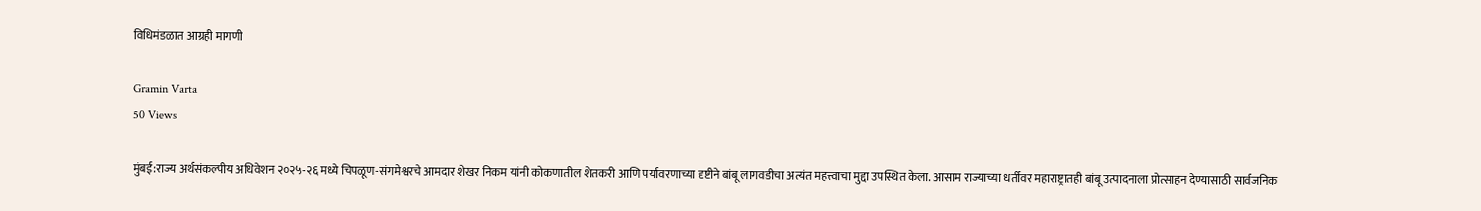विधिमंडळात आग्रही मागणी

Gramin Varta
50 Views

मुंबई:राज्य अर्थसंकल्पीय अधिवेशन २०२५-२६ मध्ये चिपळूण-संगमेश्वरचे आमदार शेखर निकम यांनी कोकणातील शेतकरी आणि पर्यावरणाच्या दृष्टीने बांबू लागवडीचा अत्यंत महत्त्वाचा मुद्दा उपस्थित केला. आसाम राज्याच्या धर्तीवर महाराष्ट्रातही बांबू उत्पादनाला प्रोत्साहन देण्यासाठी सार्वजनिक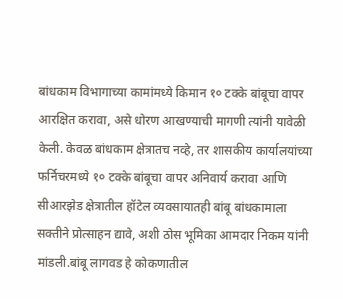बांधकाम विभागाच्या कामांमध्ये किमान १० टक्के बांबूचा वापर आरक्षित करावा, असे धोरण आखण्याची मागणी त्यांनी यावेळी केली. केवळ बांधकाम क्षेत्रातच नव्हे, तर शासकीय कार्यालयांच्या फर्निचरमध्ये १० टक्के बांबूचा वापर अनिवार्य करावा आणि सीआरझेड क्षेत्रातील हॉटेल व्यवसायातही बांबू बांधकामाला सक्तीने प्रोत्साहन द्यावे, अशी ठोस भूमिका आमदार निकम यांनी मांडली.बांबू लागवड हे कोकणातील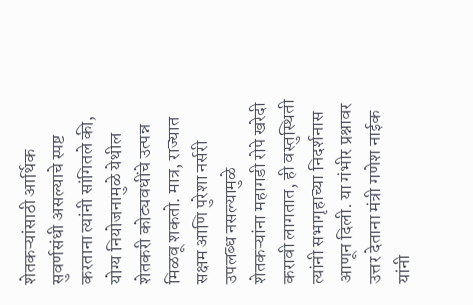शेतकऱ्यांसाठी आर्थिक सुवर्णसंधी असल्याचे स्पष्ट करताना त्यांनी सांगितले की, योग्य नियोजनामुळे येथील शेतकरी कोट्यवधींचे उत्पन्न मिळवू शकतो. मात्र, राज्यात सक्षम आणि पुरेशा नर्सरी उपलब्ध नसल्यामुळे शेतकऱ्यांना महागडी रोपे खरेदी करावी लागतात, ही वस्तुस्थिती त्यांनी सभागृहाच्या निदर्शनास आणून दिली. या गंभीर प्रश्नावर उत्तर देताना मंत्री गणेश नाईक यांनी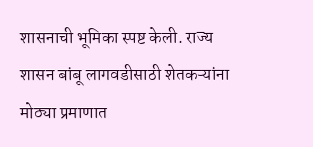शासनाची भूमिका स्पष्ट केली. राज्य शासन बांबू लागवडीसाठी शेतकऱ्यांना मोठ्या प्रमाणात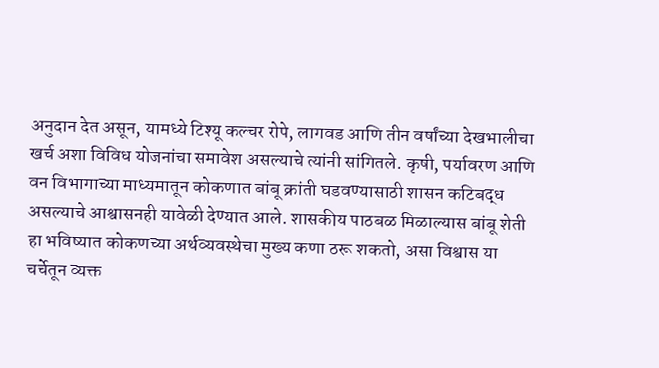अनुदान देत असून, यामध्ये टिश्यू कल्चर रोपे, लागवड आणि तीन वर्षांच्या देखभालीचा खर्च अशा विविध योजनांचा समावेश असल्याचे त्यांनी सांगितले. कृषी, पर्यावरण आणि वन विभागाच्या माध्यमातून कोकणात बांबू क्रांती घडवण्यासाठी शासन कटिबद्ध असल्याचे आश्वासनही यावेळी देण्यात आले. शासकीय पाठबळ मिळाल्यास बांबू शेती हा भविष्यात कोकणच्या अर्थव्यवस्थेचा मुख्य कणा ठरू शकतो, असा विश्वास या चर्चेतून व्यक्त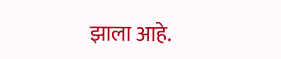झाला आहे.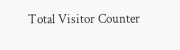Total Visitor Counter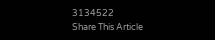3134522
Share This Article